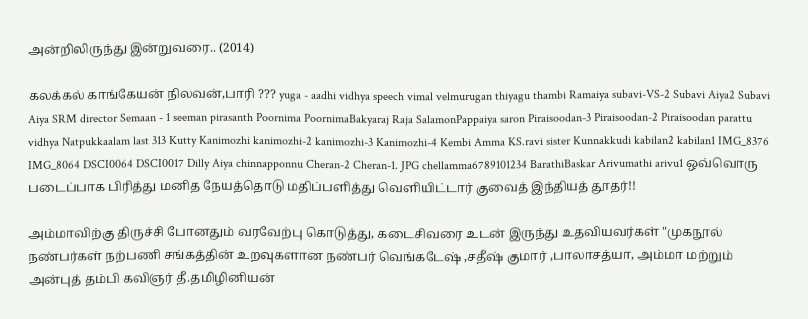அன்றிலிருந்து இன்றுவரை.. (2014)

கலக்கல் காங்கேயன் நிலவன்,பாரி ??? yuga - aadhi vidhya speech vimal velmurugan thiyagu thambi Ramaiya subavi-VS-2 Subavi Aiya2 Subavi Aiya SRM director Semaan - 1 seeman pirasanth Poornima PoornimaBakyaraj Raja SalamonPappaiya saron Piraisoodan-3 Piraisoodan-2 Piraisoodan parattu vidhya Natpukkaalam last 313 Kutty Kanimozhi kanimozhi-2 kanimozhi-3 Kanimozhi-4 Kembi Amma KS.ravi sister Kunnakkudi kabilan2 kabilan1 IMG_8376 IMG_8064 DSCI0064 DSCI0017 Dilly Aiya chinnapponnu Cheran-2 Cheran-1. JPG chellamma6789101234 BarathiBaskar Arivumathi arivu1 ஒவ்வொரு படைப்பாக பிரித்து மனித நேயத்தொடு மதிப்பளித்து வெளியிட்டார் குவைத் இந்தியத் தூதர்!!

அம்மாவிற்கு திருச்சி போனதும் வரவேற்பு கொடுத்து, கடைசிவரை உடன் இருந்து உதவியவர்கள் "முகநூல் நண்பர்கள் நற்பணி சங்கத்தின் உறவுகளான நண்பர் வெங்கடேஷ் ,சதீஷ் குமார் ,பாலாசத்யா, அம்மா மற்றும் அன்புத் தம்பி கவிஞர் தீ.தமிழினியன்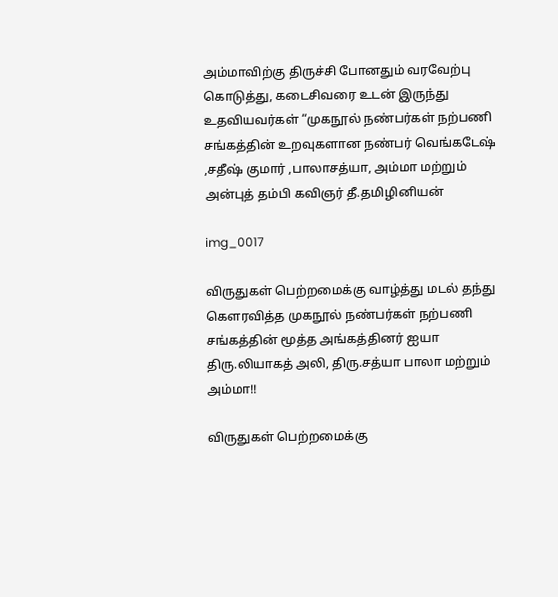அம்மாவிற்கு திருச்சி போனதும் வரவேற்பு கொடுத்து, கடைசிவரை உடன் இருந்து உதவியவர்கள் “முகநூல் நண்பர்கள் நற்பணி சங்கத்தின் உறவுகளான நண்பர் வெங்கடேஷ் ,சதீஷ் குமார் ,பாலாசத்யா, அம்மா மற்றும் அன்புத் தம்பி கவிஞர் தீ.தமிழினியன்

img_0017

விருதுகள் பெற்றமைக்கு வாழ்த்து மடல் தந்து கௌரவித்த முகநூல் நண்பர்கள் நற்பணி சங்கத்தின் மூத்த அங்கத்தினர் ஐயா திரு.லியாகத் அலி, திரு.சத்யா பாலா மற்றும் அம்மா!!

விருதுகள் பெற்றமைக்கு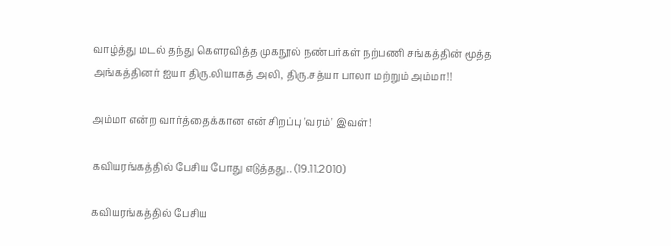வாழ்த்து மடல் தந்து கௌரவித்த முகநூல் நண்பர்கள் நற்பணி சங்கத்தின் மூத்த அங்கத்தினர் ஐயா திரு.லியாகத் அலி, திரு.சத்யா பாலா மற்றும் அம்மா!!

அம்மா என்ற வார்த்தைக்கான என் சிறப்பு 'வரம்' இவள்!

கவியரங்கத்தில் பேசிய போது எடுத்தது.. (19.11.2010)

கவியரங்கத்தில் பேசிய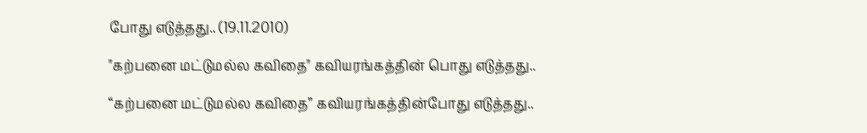போது எடுத்தது.. (19.11.2010)

"கற்பனை மட்டுமல்ல கவிதை" கவியரங்கத்தின் பொது எடுத்தது..

“கற்பனை மட்டுமல்ல கவிதை” கவியரங்கத்தின்போது எடுத்தது..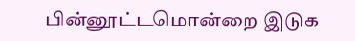பின்னூட்டமொன்றை இடுக